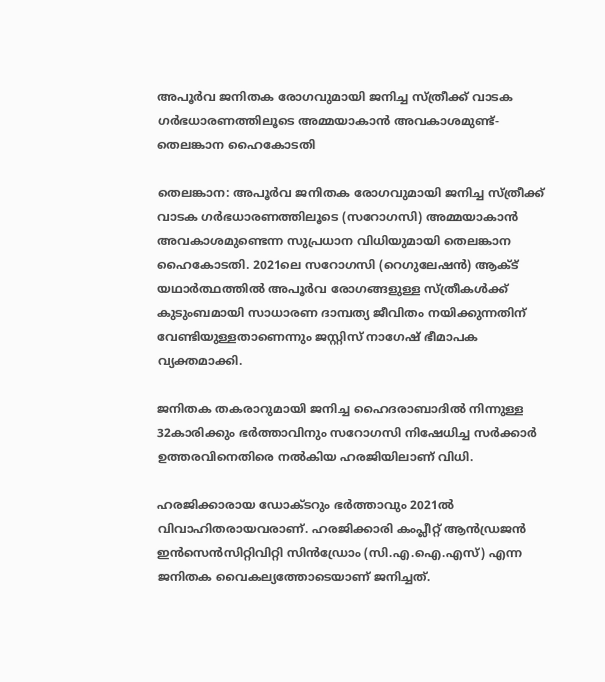അപൂർവ ജനിതക രോഗവുമായി ജനിച്ച സ്ത്രീക്ക് വാടക ഗർഭധാരണത്തിലൂടെ അമ്മയാകാൻ അവകാശമുണ്ട്- തെലങ്കാന ഹൈകോടതി

തെലങ്കാന: അപൂർവ ജനിതക രോഗവുമായി ജനിച്ച സ്ത്രീക്ക് വാടക ഗർഭധാരണത്തിലൂടെ (സറോഗസി) അമ്മയാകാൻ അവകാശമുണ്ടെന്ന സുപ്രധാന വിധിയുമായി തെലങ്കാന ഹൈകോടതി. 2021ലെ സറോഗസി (റെഗുലേഷൻ) ആക്ട് യഥാർത്ഥത്തിൽ അപൂർവ രോഗങ്ങളുള്ള സ്ത്രീകൾക്ക് കുടുംബമായി സാധാരണ ദാമ്പത്യ ജീവിതം നയിക്കുന്നതിന് വേണ്ടിയുള്ളതാണെന്നും ജസ്റ്റിസ് നാഗേഷ് ഭീമാപക വ്യക്തമാക്കി.

ജനിതക തകരാറുമായി ജനിച്ച ഹൈദരാബാദിൽ നിന്നുള്ള 32കാരിക്കും ഭർത്താവിനും സറോഗസി നിഷേധിച്ച സർക്കാർ ഉത്തരവിനെതിരെ നൽകിയ ഹരജിയിലാണ് വിധി.

ഹരജിക്കാരായ ഡോക്ടറും ഭർത്താവും 2021ൽ വിവാഹിതരായവരാണ്. ഹരജിക്കാരി കംപ്ലീറ്റ് ആൻഡ്രജൻ ഇൻസെൻസിറ്റിവിറ്റി സിൻഡ്രോം (സി.എ.ഐ.എസ്) എന്ന ജനിതക വൈകല്യത്തോടെയാണ് ജനിച്ചത്.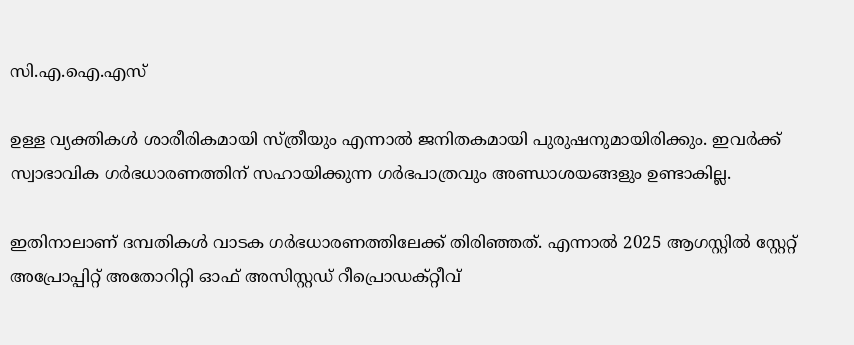സി.എ.ഐ.എസ്

ഉള്ള വ്യക്തികൾ ശാരീരികമായി സ്ത്രീയും എന്നാൽ ജനിതകമായി പുരുഷനുമായിരിക്കും. ഇവർക്ക് സ്വാഭാവിക ഗർഭധാരണത്തിന് സഹായിക്കുന്ന ഗർഭപാത്രവും അണ്ഡാശയങ്ങളും ഉണ്ടാകില്ല.

ഇതിനാലാണ് ദമ്പതികൾ വാടക ഗർഭധാരണത്തിലേക്ക് തിരിഞ്ഞത്. എന്നാൽ 2025 ആഗസ്റ്റിൽ സ്റ്റേറ്റ് അപ്രോപ്പിറ്റ് അതോറിറ്റി ഓഫ് അസിസ്റ്റഡ് റീപ്രൊഡക്റ്റീവ്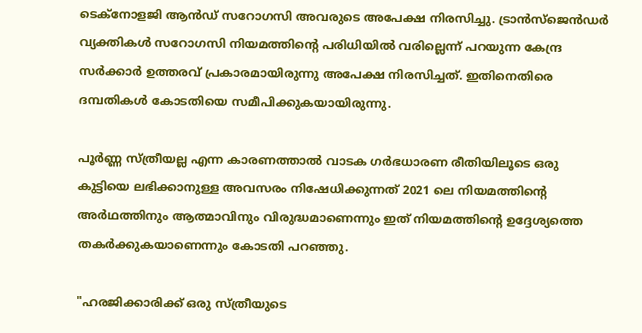ടെക്നോളജി ആൻഡ് സറോഗസി അവരുടെ അപേക്ഷ നിരസിച്ചു. ട്രാൻസ്‌ജെൻഡർ വ്യക്തികൾ സറോഗസി നിയമത്തിന്റെ പരിധിയിൽ വരില്ലെന്ന് പറയുന്ന കേന്ദ്ര സർക്കാർ ഉത്തരവ് പ്രകാരമായിരുന്നു അപേക്ഷ നിരസിച്ചത്. ഇതിനെതിരെ ദമ്പതികൾ കോടതിയെ സമീപിക്കുകയായിരുന്നു.

പൂർണ്ണ സ്ത്രീയല്ല എന്ന കാരണത്താൽ വാടക ഗർഭധാരണ രീതിയിലൂടെ ഒരു കുട്ടിയെ ലഭിക്കാനുള്ള അവസരം നിഷേധിക്കുന്നത് 2021 ലെ നിയമത്തിന്റെ അർഥത്തിനും ആത്മാവിനും വിരുദ്ധമാണെന്നും ഇത് നിയമത്തിന്റെ ഉദ്ദേശ്യത്തെ തകർക്കുകയാണെന്നും കോടതി പറഞ്ഞു.

"ഹരജിക്കാരിക്ക് ഒരു സ്ത്രീയുടെ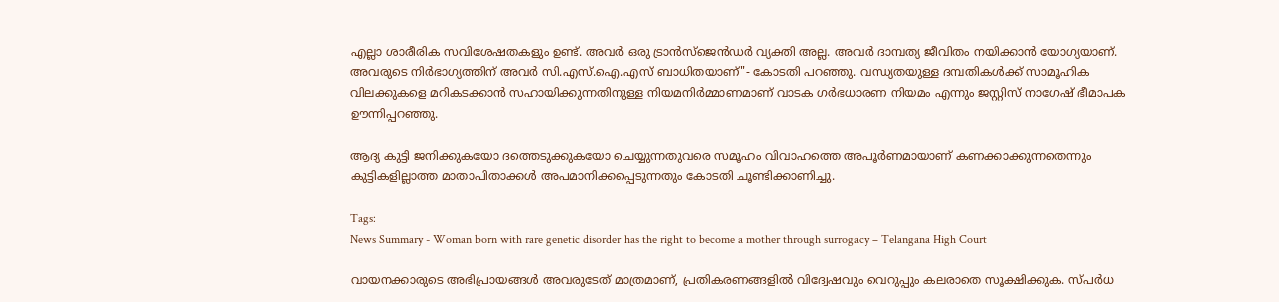എല്ലാ ശാരീരിക സവിശേഷതകളും ഉണ്ട്. അവർ ഒരു ട്രാൻസ്‌ജെൻഡർ വ്യക്തി അല്ല. അവർ ദാമ്പത്യ ജീവിതം നയിക്കാൻ യോഗ്യയാണ്. അവരുടെ നിർഭാഗ്യത്തിന് അവർ സി.എസ്.ഐ.എസ് ബാധിതയാണ്"- കോടതി പറഞ്ഞു. വന്ധ്യതയുള്ള ദമ്പതികൾക്ക് സാമൂഹിക വിലക്കുകളെ മറികടക്കാൻ സഹായിക്കുന്നതിനുള്ള നിയമനിർമ്മാണമാണ് വാടക ഗർഭധാരണ നിയമം എന്നും ജസ്റ്റിസ് നാഗേഷ് ഭീമാപക ഊന്നിപ്പറഞ്ഞു.

ആദ്യ കുട്ടി ജനിക്കുകയോ ദത്തെടുക്കുകയോ ചെയ്യുന്നതുവരെ സമൂഹം വിവാഹത്തെ അപൂർണമായാണ് കണക്കാക്കുന്നതെന്നും കുട്ടികളില്ലാത്ത മാതാപിതാക്കൾ അപമാനിക്കപ്പെടുന്നതും കോടതി ചൂണ്ടിക്കാണിച്ചു.

Tags:
News Summary - Woman born with rare genetic disorder has the right to become a mother through surrogacy – Telangana High Court

വായനക്കാരുടെ അഭിപ്രായങ്ങള്‍ അവരുടേത് മാത്രമാണ്, പ്രതികരണങ്ങളിൽ വിദ്വേഷവും വെറുപ്പും കലരാതെ സൂക്ഷിക്കുക. സ്പർധ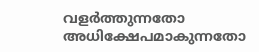വളർത്തുന്നതോ അധിക്ഷേപമാകുന്നതോ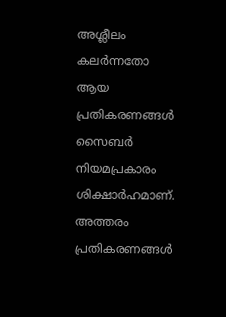അശ്ലീലം കലർന്നതോ ആയ പ്രതികരണങ്ങൾ സൈബർ നിയമപ്രകാരം ശിക്ഷാർഹമാണ്. അത്തരം പ്രതികരണങ്ങൾ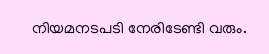നിയമനടപടി നേരിടേണ്ടി വരും.